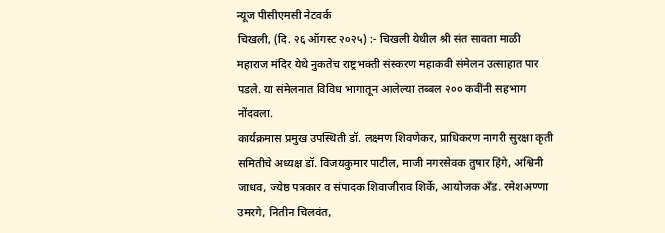न्यूज पीसीएमसी नेटवर्क
चिखली, (दि. २६ ऑगस्ट २०२५) :- चिखली येथील श्री संत सावता माळी महाराज मंदिर येथे नुकतेच राष्ट्रभक्ती संस्करण महाकवी संमेलन उत्साहात पार पडले. या संमेलनात विविध भागातून आलेल्या तब्बल २०० कवींनी सहभाग नोंदवला.
कार्यक्रमास प्रमुख उपस्थिती डॉ. लक्ष्मण शिवणेकर, प्राधिकरण नागरी सुरक्षा कृती समितीचे अध्यक्ष डॉ. विजयकुमार पाटील, माजी नगरसेवक तुषार हिंगे, अश्विनी जाधव, ज्येष्ठ पत्रकार व संपादक शिवाजीराव शिर्के, आयोजक अँड. रमेशअण्णा उमरगे, नितीन चिलवंत,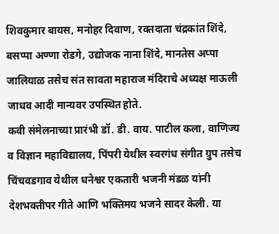शिवकुमार बायस, मनोहर दिवाण, रक्तदाता चंद्रकांत शिंदे, बसप्पा अण्णा रोडगे, उद्योजक नाना शिंदे, मानतेस अप्पा जालियाळ तसेच संत सावता महाराज मंदिराचे अध्यक्ष माऊली जाधव आदी मान्यवर उपस्थित होते.
कवी संमेलनाच्या प्रारंभी डॉ. डी. वाय. पाटील कला, वाणिज्य व विज्ञान महाविद्यालय, पिंपरी येथील स्वरगंध संगीत ग्रुप तसेच चिंचवडगाव येथील धनेश्वर एकतारी भजनी मंडळ यांनी देशभक्तीपर गीते आणि भक्तिमय भजने सादर केली. या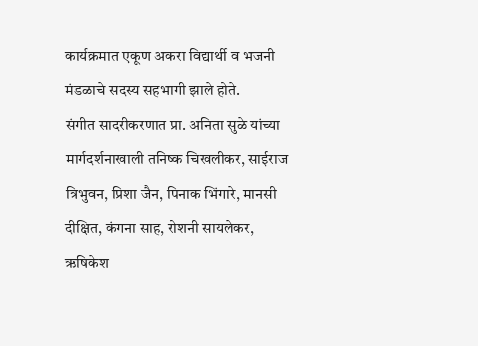कार्यक्रमात एकूण अकरा विद्यार्थी व भजनी मंडळाचे सदस्य सहभागी झाले होते.
संगीत सादरीकरणात प्रा. अनिता सुळे यांच्या मार्गदर्शनाखाली तनिष्क चिखलीकर, साईराज त्रिभुवन, प्रिशा जैन, पिनाक भिंगारे, मानसी दीक्षित, कंगना साह, रोशनी सायलेकर, ऋषिकेश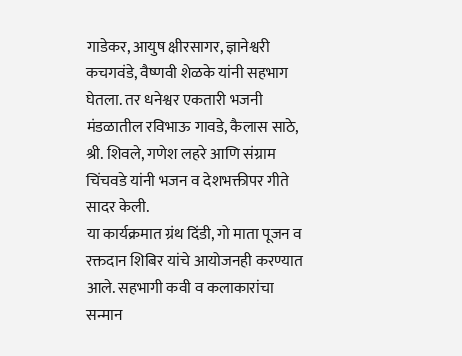गाडेकर, आयुष क्षीरसागर, ज्ञानेश्वरी कचगवंडे, वैष्णवी शेळके यांनी सहभाग घेतला. तर धनेश्वर एकतारी भजनी मंडळातील रविभाऊ गावडे, कैलास साठे, श्री. शिवले, गणेश लहरे आणि संग्राम चिंचवडे यांनी भजन व देशभक्तीपर गीते सादर केली.
या कार्यक्रमात ग्रंथ दिंडी, गो माता पूजन व रक्तदान शिबिर यांचे आयोजनही करण्यात आले. सहभागी कवी व कलाकारांचा सन्मान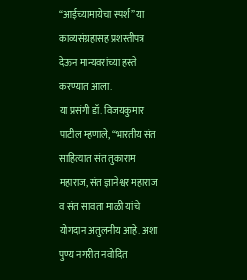“आईच्यामायेचा स्पर्श” या काव्यसंग्रहासह प्रशस्तीपत्र देऊन मान्यवरांच्या हस्ते करण्यात आला.
या प्रसंगी डॉ. विजयकुमार पाटील म्हणाले, “भारतीय संत साहित्यात संत तुकाराम महाराज, संत ज्ञानेश्वर महाराज व संत सावता माळी यांचे योगदान अतुलनीय आहे. अशा पुण्य नगरीत नवोदित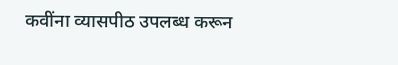कवींना व्यासपीठ उपलब्ध करून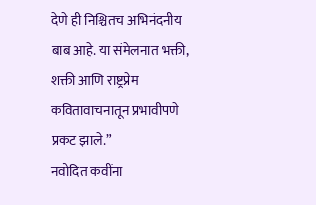देणे ही निश्चितच अभिनंदनीय बाब आहे. या संमेलनात भक्ती, शक्ती आणि राष्ट्रप्रेम कवितावाचनातून प्रभावीपणे प्रकट झाले.”
नवोदित कवींना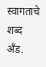स्वागताचे शब्द अँड.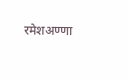रमेशअण्णा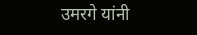उमरगे यांनी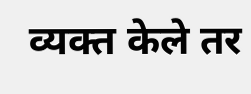व्यक्त केले तर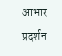आभार प्रदर्शन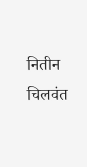नितीन चिलवंत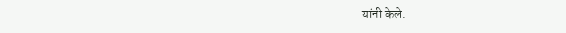यांनी केले.